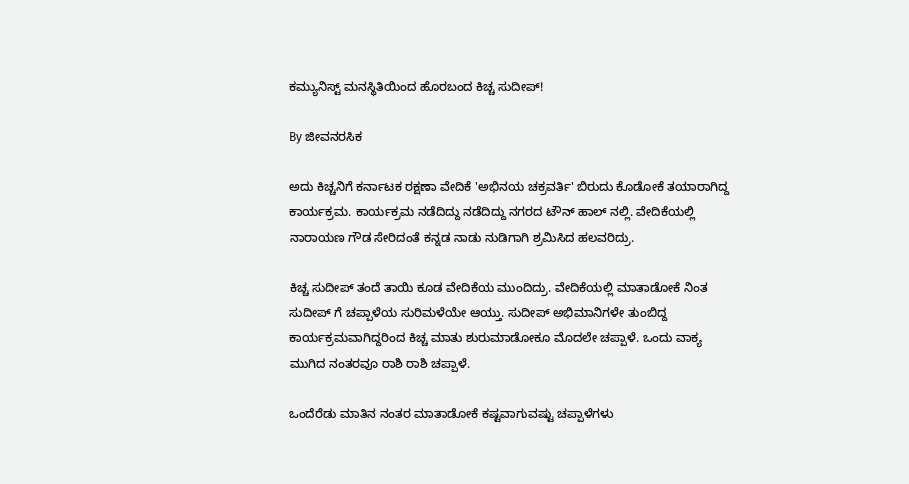ಕಮ್ಯುನಿಸ್ಟ್ ಮನಸ್ಥಿತಿಯಿಂದ ಹೊರಬಂದ ಕಿಚ್ಚ ಸುದೀಪ್!

By ಜೀವನರಸಿಕ

ಅದು ಕಿಚ್ಚನಿಗೆ ಕರ್ನಾಟಕ ರಕ್ಷಣಾ ವೇದಿಕೆ 'ಅಭಿನಯ ಚಕ್ರವರ್ತಿ' ಬಿರುದು ಕೊಡೋಕೆ ತಯಾರಾಗಿದ್ದ ಕಾರ್ಯಕ್ರಮ. ಕಾರ್ಯಕ್ರಮ ನಡೆದಿದ್ದು ನಡೆದಿದ್ದು ನಗರದ ಟೌನ್ ಹಾಲ್ ನಲ್ಲಿ. ವೇದಿಕೆಯಲ್ಲಿ ನಾರಾಯಣ ಗೌಡ ಸೇರಿದಂತೆ ಕನ್ನಡ ನಾಡು ನುಡಿಗಾಗಿ ಶ್ರಮಿಸಿದ ಹಲವರಿದ್ರು.

ಕಿಚ್ಚ ಸುದೀಪ್ ತಂದೆ ತಾಯಿ ಕೂಡ ವೇದಿಕೆಯ ಮುಂದಿದ್ರು. ವೇದಿಕೆಯಲ್ಲಿ ಮಾತಾಡೋಕೆ ನಿಂತ ಸುದೀಪ್ ಗೆ ಚಪ್ಪಾಳೆಯ ಸುರಿಮಳೆಯೇ ಆಯ್ತು. ಸುದೀಪ್ ಅಭಿಮಾನಿಗಳೇ ತುಂಬಿದ್ದ ಕಾರ್ಯಕ್ರಮವಾಗಿದ್ದರಿಂದ ಕಿಚ್ಚ ಮಾತು ಶುರುಮಾಡೋಕೂ ಮೊದಲೇ ಚಪ್ಪಾಳೆ. ಒಂದು ವಾಕ್ಯ ಮುಗಿದ ನಂತರವೂ ರಾಶಿ ರಾಶಿ ಚಪ್ಪಾಳೆ.

ಒಂದೆರೆಡು ಮಾತಿನ ನಂತರ ಮಾತಾಡೋಕೆ ಕಷ್ಟವಾಗುವಷ್ಟು ಚಪ್ಪಾಳೆಗಳು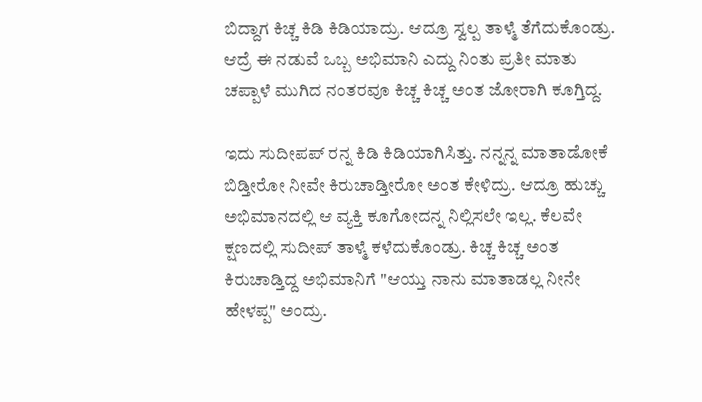ಬಿದ್ದಾಗ ಕಿಚ್ಚ ಕಿಡಿ ಕಿಡಿಯಾದ್ರು. ಆದ್ರೂ ಸ್ವಲ್ಪ ತಾಳ್ಮೆ ತೆಗೆದುಕೊಂಡ್ರು. ಆದ್ರೆ ಈ ನಡುವೆ ಒಬ್ಬ ಅಭಿಮಾನಿ ಎದ್ದು ನಿಂತು ಪ್ರತೀ ಮಾತು ಚಪ್ಪಾಳೆ ಮುಗಿದ ನಂತರವೂ ಕಿಚ್ಚ ಕಿಚ್ಚ ಅಂತ ಜೋರಾಗಿ ಕೂಗ್ತಿದ್ದ.

ಇದು ಸುದೀಪಪ್ ರನ್ನ ಕಿಡಿ ಕಿಡಿಯಾಗಿಸಿತ್ತು. ನನ್ನನ್ನ ಮಾತಾಡೋಕೆ ಬಿಡ್ತೀರೋ ನೀವೇ ಕಿರುಚಾಡ್ತೀರೋ ಅಂತ ಕೇಳಿದ್ರು. ಆದ್ರೂ ಹುಚ್ಚು ಅಭಿಮಾನದಲ್ಲಿ ಆ ವ್ಯಕ್ತಿ ಕೂಗೋದನ್ನ ನಿಲ್ಲಿಸಲೇ ಇಲ್ಲ. ಕೆಲವೇ ಕ್ಷಣದಲ್ಲಿ ಸುದೀಪ್ ತಾಳ್ಮೆ ಕಳೆದುಕೊಂಡ್ರು. ಕಿಚ್ಚ ಕಿಚ್ಚ ಅಂತ ಕಿರುಚಾಡ್ತಿದ್ದ ಅಭಿಮಾನಿಗೆ "ಆಯ್ತು ನಾನು ಮಾತಾಡಲ್ಲ ನೀನೇ ಹೇಳಪ್ಪ" ಅಂದ್ರು.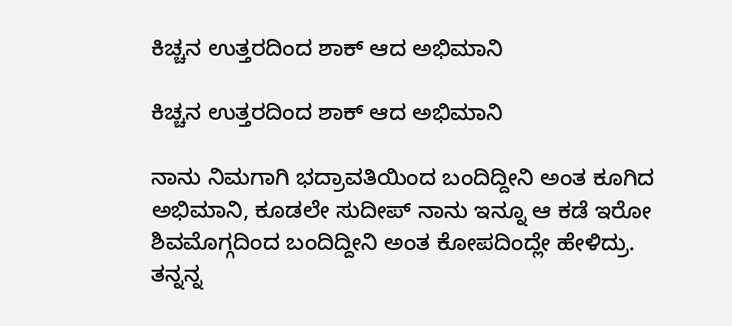ಕಿಚ್ಚನ ಉತ್ತರದಿಂದ ಶಾಕ್ ಆದ ಅಭಿಮಾನಿ

ಕಿಚ್ಚನ ಉತ್ತರದಿಂದ ಶಾಕ್ ಆದ ಅಭಿಮಾನಿ

ನಾನು ನಿಮಗಾಗಿ ಭದ್ರಾವತಿಯಿಂದ ಬಂದಿದ್ದೀನಿ ಅಂತ ಕೂಗಿದ ಅಭಿಮಾನಿ, ಕೂಡಲೇ ಸುದೀಪ್ ನಾನು ಇನ್ನೂ ಆ ಕಡೆ ಇರೋ ಶಿವಮೊಗ್ಗದಿಂದ ಬಂದಿದ್ದೀನಿ ಅಂತ ಕೋಪದಿಂದ್ಲೇ ಹೇಳಿದ್ರು. ತನ್ನನ್ನ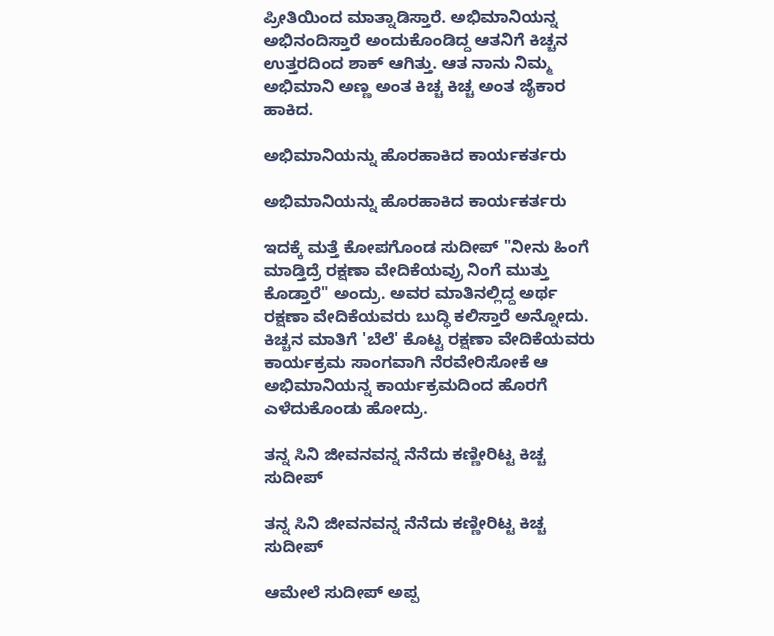ಪ್ರೀತಿಯಿಂದ ಮಾತ್ನಾಡಿಸ್ತಾರೆ. ಅಭಿಮಾನಿಯನ್ನ ಅಭಿನಂದಿಸ್ತಾರೆ ಅಂದುಕೊಂಡಿದ್ದ ಆತನಿಗೆ ಕಿಚ್ಚನ ಉತ್ತರದಿಂದ ಶಾಕ್ ಆಗಿತ್ತು. ಆತ ನಾನು ನಿಮ್ಮ ಅಭಿಮಾನಿ ಅಣ್ಣ ಅಂತ ಕಿಚ್ಚ ಕಿಚ್ಚ ಅಂತ ಜೈಕಾರ ಹಾಕಿದ.

ಅಭಿಮಾನಿಯನ್ನು ಹೊರಹಾಕಿದ ಕಾರ್ಯಕರ್ತರು

ಅಭಿಮಾನಿಯನ್ನು ಹೊರಹಾಕಿದ ಕಾರ್ಯಕರ್ತರು

ಇದಕ್ಕೆ ಮತ್ತೆ ಕೋಪಗೊಂಡ ಸುದೀಪ್ "ನೀನು ಹಿಂಗೆ ಮಾಡ್ತಿದ್ರೆ ರಕ್ಷಣಾ ವೇದಿಕೆಯವ್ರು ನಿಂಗೆ ಮುತ್ತು ಕೊಡ್ತಾರೆ" ಅಂದ್ರು. ಅವರ ಮಾತಿನಲ್ಲಿದ್ದ ಅರ್ಥ ರಕ್ಷಣಾ ವೇದಿಕೆಯವರು ಬುದ್ಧಿ ಕಲಿಸ್ತಾರೆ ಅನ್ನೋದು. ಕಿಚ್ಚನ ಮಾತಿಗೆ 'ಬೆಲೆ' ಕೊಟ್ಟ ರಕ್ಷಣಾ ವೇದಿಕೆಯವರು ಕಾರ್ಯಕ್ರಮ ಸಾಂಗವಾಗಿ ನೆರವೇರಿಸೋಕೆ ಆ ಅಭಿಮಾನಿಯನ್ನ ಕಾರ್ಯಕ್ರಮದಿಂದ ಹೊರಗೆ ಎಳೆದುಕೊಂಡು ಹೋದ್ರು.

ತನ್ನ ಸಿನಿ ಜೀವನವನ್ನ ನೆನೆದು ಕಣ್ಣೀರಿಟ್ಟ ಕಿಚ್ಚ ಸುದೀಪ್

ತನ್ನ ಸಿನಿ ಜೀವನವನ್ನ ನೆನೆದು ಕಣ್ಣೀರಿಟ್ಟ ಕಿಚ್ಚ ಸುದೀಪ್

ಆಮೇಲೆ ಸುದೀಪ್ ಅಪ್ಪ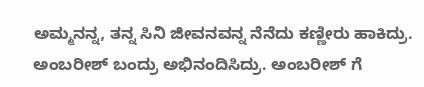ಅಮ್ಮನನ್ನ, ತನ್ನ ಸಿನಿ ಜೀವನವನ್ನ ನೆನೆದು ಕಣ್ಣೀರು ಹಾಕಿದ್ರು. ಅಂಬರೀಶ್ ಬಂದ್ರು ಅಭಿನಂದಿಸಿದ್ರು. ಅಂಬರೀಶ್ ಗೆ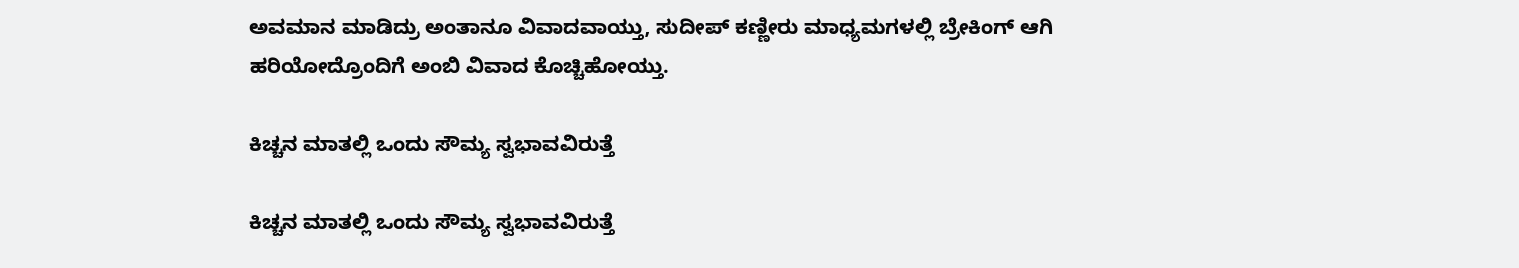ಅವಮಾನ ಮಾಡಿದ್ರು ಅಂತಾನೂ ವಿವಾದವಾಯ್ತು, ಸುದೀಪ್ ಕಣ್ಣೀರು ಮಾಧ್ಯಮಗಳಲ್ಲಿ ಬ್ರೇಕಿಂಗ್ ಆಗಿ ಹರಿಯೋದ್ರೊಂದಿಗೆ ಅಂಬಿ ವಿವಾದ ಕೊಚ್ಚಿಹೋಯ್ತು.

ಕಿಚ್ಚನ ಮಾತಲ್ಲಿ ಒಂದು ಸೌಮ್ಯ ಸ್ವಭಾವವಿರುತ್ತೆ

ಕಿಚ್ಚನ ಮಾತಲ್ಲಿ ಒಂದು ಸೌಮ್ಯ ಸ್ವಭಾವವಿರುತ್ತೆ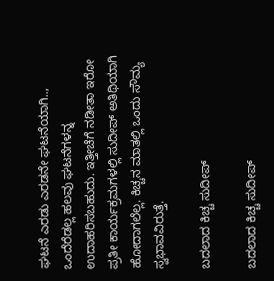ಘಟನೆ ಎರಡು ಎರಡನೇ ಘಟನೆಯಾಗಿ.., ಒಂದೆರೆಡಲ್ಲ ಹಲವು ಘಟನೆಗಳನ್ನ ಉದಾಹರಿಸಬಹುದು. ಇತ್ತೀಚೆಗೆ ನಡೀತಾ ಇರೋ ಪ್ರತೀ ಕಾರ್ಯಕ್ರಮಗಳಲ್ಲಿ ಸುದೀಪ್ ಅತಿಥಿಯಾಗಿ ಹೋದಾಗಲೆಲ್ಲ. ಕಿಚ್ಚನ ಮಾತಲ್ಲಿ ಒಂದು ಸೌಮ್ಯ ಸ್ವಭಾವವಿರುತ್ತೆ.

ಬದಲಾದ ಕಿಚ್ಚ ಸುದೀಪ್

ಬದಲಾದ ಕಿಚ್ಚ ಸುದೀಪ್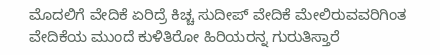ಮೊದಲಿಗೆ ವೇದಿಕೆ ಏರಿದ್ರೆ ಕಿಚ್ಚ ಸುದೀಪ್ ವೇದಿಕೆ ಮೇಲಿರುವವರಿಗಿಂತ ವೇದಿಕೆಯ ಮುಂದೆ ಕುಳಿತಿರೋ ಹಿರಿಯರನ್ನ ಗುರುತಿಸ್ತಾರೆ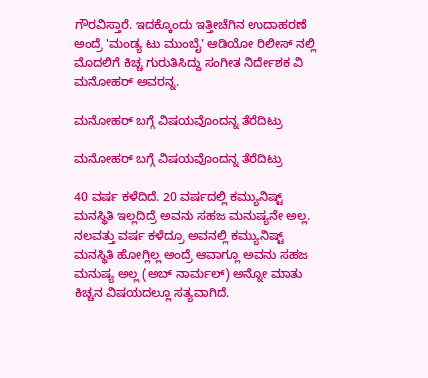ಗೌರವಿಸ್ತಾರೆ. ಇದಕ್ಕೊಂದು ಇತ್ತೀಚೆಗಿನ ಉದಾಹರಣೆ ಅಂದ್ರೆ 'ಮಂಡ್ಯ ಟು ಮುಂಬೈ' ಆಡಿಯೋ ರಿಲೀಸ್ ನಲ್ಲಿ ಮೊದಲಿಗೆ ಕಿಚ್ಚ ಗುರುತಿಸಿದ್ದು ಸಂಗೀತ ನಿರ್ದೇಶಕ ವಿ ಮನೋಹರ್ ಅವರನ್ನ.

ಮನೋಹರ್ ಬಗ್ಗೆ ವಿಷಯವೊಂದನ್ನ ತೆರೆದಿಟ್ರು

ಮನೋಹರ್ ಬಗ್ಗೆ ವಿಷಯವೊಂದನ್ನ ತೆರೆದಿಟ್ರು

40 ವರ್ಷ ಕಳೆದಿದೆ. 20 ವರ್ಷದಲ್ಲಿ ಕಮ್ಯುನಿಷ್ಟ್ ಮನಸ್ಥಿತಿ ಇಲ್ಲದಿದ್ರೆ ಅವನು ಸಹಜ ಮನುಷ್ಯನೇ ಅಲ್ಲ. ನಲವತ್ತು ವರ್ಷ ಕಳೆದ್ರೂ ಅವನಲ್ಲಿ ಕಮ್ಯುನಿಷ್ಟ್ ಮನಸ್ಥಿತಿ ಹೋಗ್ಲಿಲ್ಲ ಅಂದ್ರೆ ಆವಾಗ್ಲೂ ಅವನು ಸಹಜ ಮನುಷ್ಯ ಅಲ್ಲ (ಅಬ್ ನಾರ್ಮಲ್) ಅನ್ನೋ ಮಾತು ಕಿಚ್ಚನ ವಿಷಯದಲ್ಲೂ ಸತ್ಯವಾಗಿದೆ.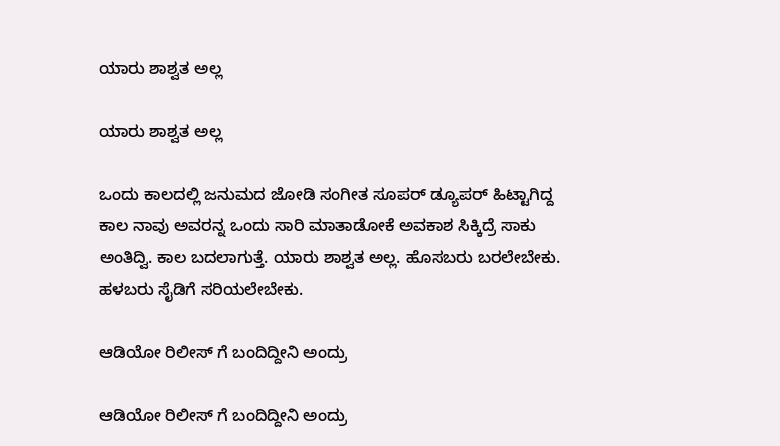ಯಾರು ಶಾಶ್ವತ ಅಲ್ಲ

ಯಾರು ಶಾಶ್ವತ ಅಲ್ಲ

ಒಂದು ಕಾಲದಲ್ಲಿ ಜನುಮದ ಜೋಡಿ ಸಂಗೀತ ಸೂಪರ್ ಡ್ಯೂಪರ್ ಹಿಟ್ಟಾಗಿದ್ದ ಕಾಲ ನಾವು ಅವರನ್ನ ಒಂದು ಸಾರಿ ಮಾತಾಡೋಕೆ ಅವಕಾಶ ಸಿಕ್ಕಿದ್ರೆ ಸಾಕು ಅಂತಿದ್ವಿ. ಕಾಲ ಬದಲಾಗುತ್ತೆ. ಯಾರು ಶಾಶ್ವತ ಅಲ್ಲ. ಹೊಸಬರು ಬರಲೇಬೇಕು. ಹಳಬರು ಸೈಡಿಗೆ ಸರಿಯಲೇಬೇಕು.

ಆಡಿಯೋ ರಿಲೀಸ್ ಗೆ ಬಂದಿದ್ದೀನಿ ಅಂದ್ರು

ಆಡಿಯೋ ರಿಲೀಸ್ ಗೆ ಬಂದಿದ್ದೀನಿ ಅಂದ್ರು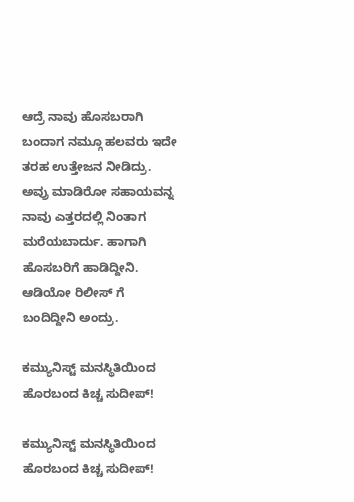ಆದ್ರೆ ನಾವು ಹೊಸಬರಾಗಿ ಬಂದಾಗ ನಮ್ಗೂ ಹಲವರು ಇದೇ ತರಹ ಉತ್ತೇಜನ ನೀಡಿದ್ರು. ಅವ್ರು ಮಾಡಿರೋ ಸಹಾಯವನ್ನ ನಾವು ಎತ್ತರದಲ್ಲಿ ನಿಂತಾಗ ಮರೆಯಬಾರ್ದು. ಹಾಗಾಗಿ ಹೊಸಬರಿಗೆ ಹಾಡಿದ್ದೀನಿ. ಆಡಿಯೋ ರಿಲೀಸ್ ಗೆ ಬಂದಿದ್ದೀನಿ ಅಂದ್ರು.

ಕಮ್ಯುನಿಸ್ಟ್ ಮನಸ್ಥಿತಿಯಿಂದ ಹೊರಬಂದ ಕಿಚ್ಚ ಸುದೀಪ್!

ಕಮ್ಯುನಿಸ್ಟ್ ಮನಸ್ಥಿತಿಯಿಂದ ಹೊರಬಂದ ಕಿಚ್ಚ ಸುದೀಪ್!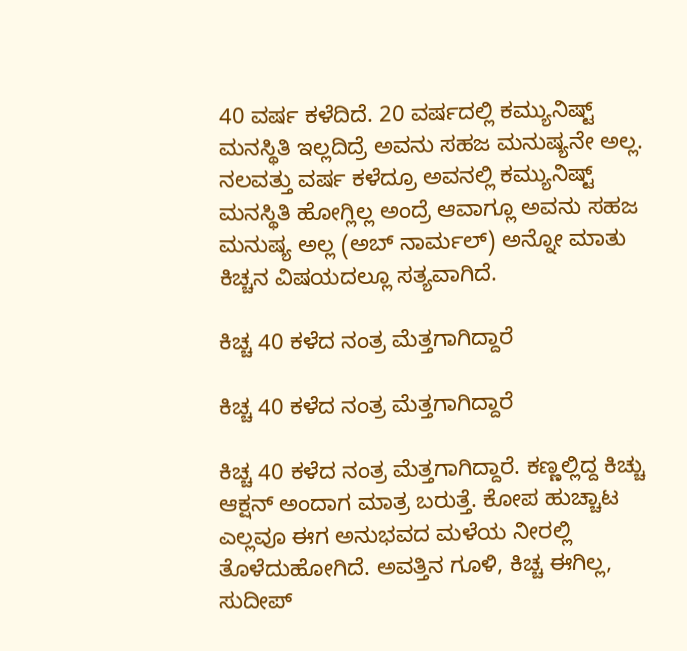40 ವರ್ಷ ಕಳೆದಿದೆ. 20 ವರ್ಷದಲ್ಲಿ ಕಮ್ಯುನಿಷ್ಟ್ ಮನಸ್ಥಿತಿ ಇಲ್ಲದಿದ್ರೆ ಅವನು ಸಹಜ ಮನುಷ್ಯನೇ ಅಲ್ಲ. ನಲವತ್ತು ವರ್ಷ ಕಳೆದ್ರೂ ಅವನಲ್ಲಿ ಕಮ್ಯುನಿಷ್ಟ್ ಮನಸ್ಥಿತಿ ಹೋಗ್ಲಿಲ್ಲ ಅಂದ್ರೆ ಆವಾಗ್ಲೂ ಅವನು ಸಹಜ ಮನುಷ್ಯ ಅಲ್ಲ (ಅಬ್ ನಾರ್ಮಲ್) ಅನ್ನೋ ಮಾತು ಕಿಚ್ಚನ ವಿಷಯದಲ್ಲೂ ಸತ್ಯವಾಗಿದೆ.

ಕಿಚ್ಚ 40 ಕಳೆದ ನಂತ್ರ ಮೆತ್ತಗಾಗಿದ್ದಾರೆ

ಕಿಚ್ಚ 40 ಕಳೆದ ನಂತ್ರ ಮೆತ್ತಗಾಗಿದ್ದಾರೆ

ಕಿಚ್ಚ 40 ಕಳೆದ ನಂತ್ರ ಮೆತ್ತಗಾಗಿದ್ದಾರೆ. ಕಣ್ಣಲ್ಲಿದ್ದ ಕಿಚ್ಚು ಆಕ್ಷನ್ ಅಂದಾಗ ಮಾತ್ರ ಬರುತ್ತೆ. ಕೋಪ ಹುಚ್ಚಾಟ ಎಲ್ಲವೂ ಈಗ ಅನುಭವದ ಮಳೆಯ ನೀರಲ್ಲಿ ತೊಳೆದುಹೋಗಿದೆ. ಅವತ್ತಿನ ಗೂಳಿ, ಕಿಚ್ಚ ಈಗಿಲ್ಲ, ಸುದೀಪ್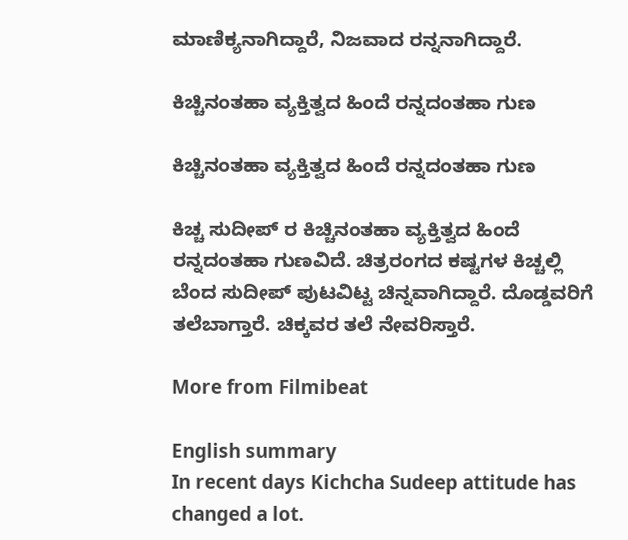ಮಾಣಿಕ್ಯನಾಗಿದ್ದಾರೆ, ನಿಜವಾದ ರನ್ನನಾಗಿದ್ದಾರೆ.

ಕಿಚ್ಚಿನಂತಹಾ ವ್ಯಕ್ತಿತ್ವದ ಹಿಂದೆ ರನ್ನದಂತಹಾ ಗುಣ

ಕಿಚ್ಚಿನಂತಹಾ ವ್ಯಕ್ತಿತ್ವದ ಹಿಂದೆ ರನ್ನದಂತಹಾ ಗುಣ

ಕಿಚ್ಚ ಸುದೀಪ್ ರ ಕಿಚ್ಚಿನಂತಹಾ ವ್ಯಕ್ತಿತ್ವದ ಹಿಂದೆ ರನ್ನದಂತಹಾ ಗುಣವಿದೆ. ಚಿತ್ರರಂಗದ ಕಷ್ಟಗಳ ಕಿಚ್ಚಲ್ಲಿ ಬೆಂದ ಸುದೀಪ್ ಪುಟವಿಟ್ಟ ಚಿನ್ನವಾಗಿದ್ದಾರೆ. ದೊಡ್ಡವರಿಗೆ ತಲೆಬಾಗ್ತಾರೆ. ಚಿಕ್ಕವರ ತಲೆ ನೇವರಿಸ್ತಾರೆ.

More from Filmibeat

English summary
In recent days Kichcha Sudeep attitude has changed a lot.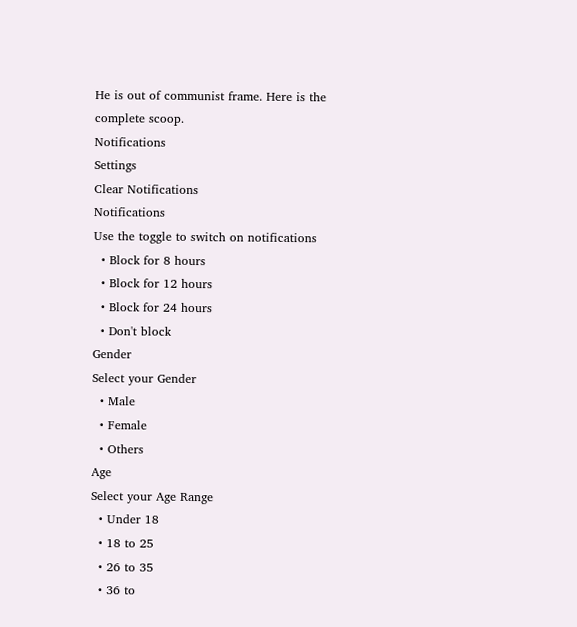He is out of communist frame. Here is the complete scoop.
Notifications
Settings
Clear Notifications
Notifications
Use the toggle to switch on notifications
  • Block for 8 hours
  • Block for 12 hours
  • Block for 24 hours
  • Don't block
Gender
Select your Gender
  • Male
  • Female
  • Others
Age
Select your Age Range
  • Under 18
  • 18 to 25
  • 26 to 35
  • 36 to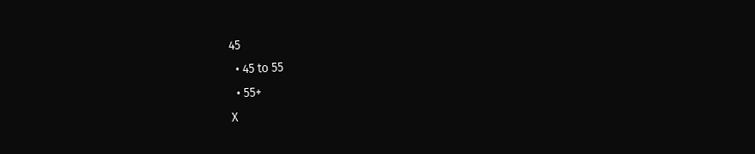45
  • 45 to 55
  • 55+
X